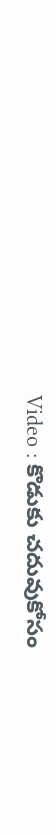Video : కొడుకు చ‌దువుకోసం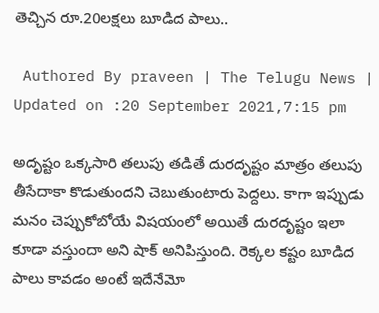తెచ్చిన రూ.20ల‌క్ష‌లు బూడిద పాలు..

 Authored By praveen | The Telugu News | Updated on :20 September 2021,7:15 pm

అదృష్టం ఒక్క‌సారి త‌లుపు త‌డితే దుర‌దృష్టం మాత్రం త‌లుపు తీసేదాకా కొడుతుంద‌ని చెబుతుంటారు పెద్ద‌లు. కాగా ఇప్పుడు మ‌నం చెప్పుకోబోయే విష‌యంలో అయితే దుర‌దృష్టం ఇలా కూడా వ‌స్తుందా అని షాక్ అనిపిస్తుంది. రెక్క‌ల క‌ష్టం బూడిద పాలు కావ‌డం అంటే ఇదేనేమో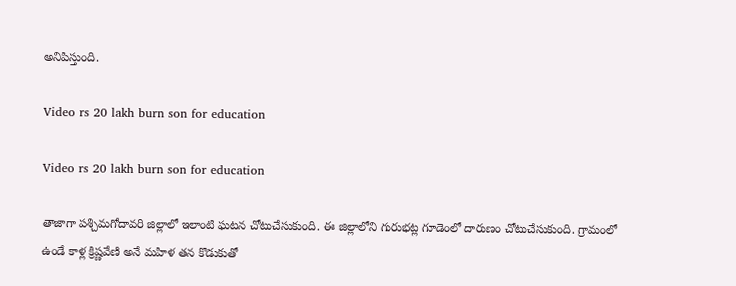అనిపిస్తుంది.

Video rs 20 lakh burn son for education

Video rs 20 lakh burn son for education

తాజాగా పశ్చిమగోదావరి జిల్లాలో ఇలాంటి ఘ‌ట‌న చోటుచేసుకుంది. ఈ జిల్లాలోని గురుభట్ల గూడెంలో దారుణం చోటుచేసుకుంది. గ్రామంలో ఉండే కాళ్ల క్రిష్ణవేణి అనే మ‌హిళ త‌న కొడుకుతో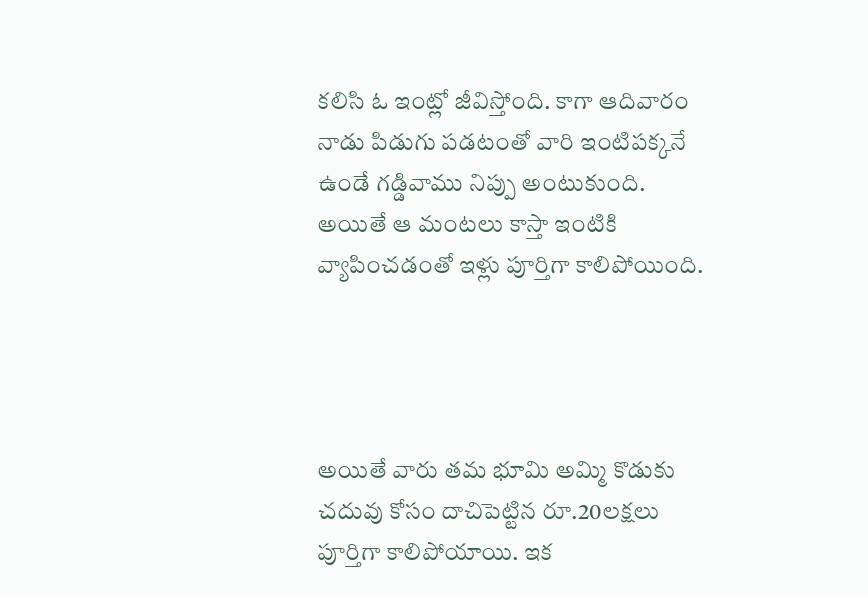క‌లిసి ఓ ఇంట్లో జీవిస్తోంది. కాగా ఆదివారం నాడు పిడుగు ప‌డ‌టంతో వారి ఇంటిప‌క్క‌నే ఉండే గ‌డ్డివాము నిప్పు అంటుకుంది. అయితే ఆ మంట‌లు కాస్తా ఇంటికి వ్యాపించ‌డంతో ఇళ్లు పూర్తిగా కాలిపోయింది.




అయితే వారు త‌మ భూమి అమ్మి కొడుకు చ‌దువు కోసం దాచిపెట్టిన రూ.20ల‌క్ష‌లు పూర్తిగా కాలిపోయాయి. ఇక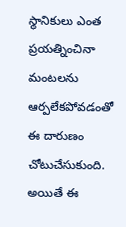స్థానికులు ఎంత ప్ర‌య‌త్నించినా మంట‌ల‌ను ఆర్ప‌లేక‌పోవ‌డంతో ఈ దారుణం చోటుచేసుకుంది. అయితే ఈ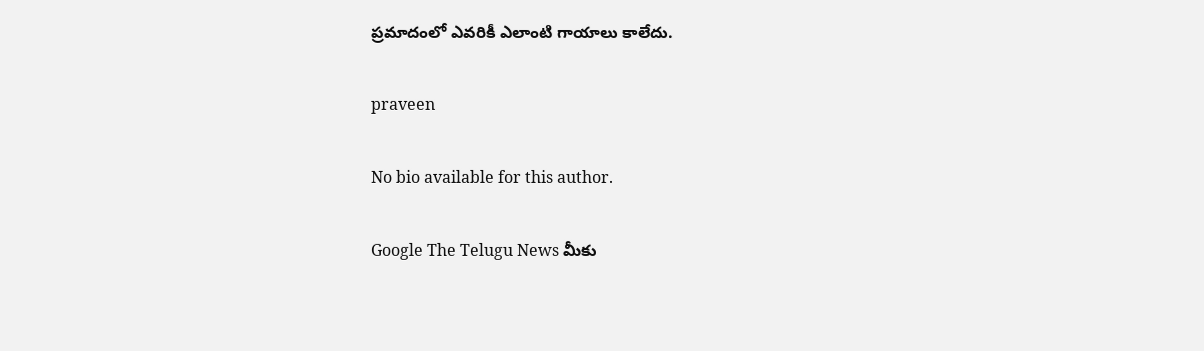ప్ర‌మాదంలో ఎవ‌రికీ ఎలాంటి గాయాలు కాలేదు.

praveen

No bio available for this author.

Google The Telugu News మీకు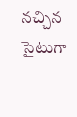నచ్చిన సైటుగా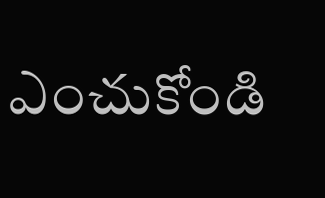ఎంచుకోండి